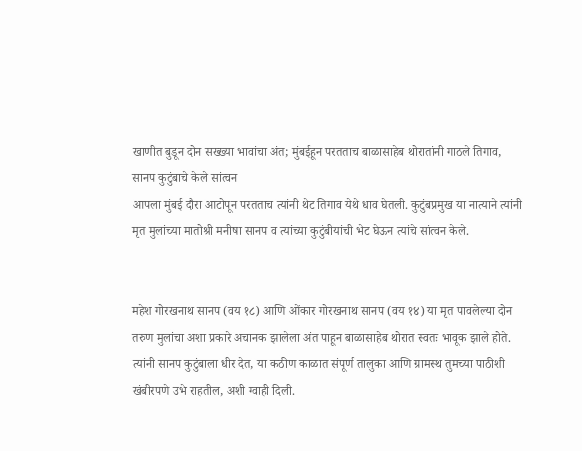खाणीत बुडून दोन सख्ख्या भावांचा अंत; मुंबईहून परतताच बाळासाहेब थोरातांनी गाठले तिगाव, सानप कुटुंबाचे केले सांत्वन
आपला मुंबई दौरा आटोपून परतताच त्यांनी थेट तिगाव येथे धाव घेतली. कुटुंबप्रमुख या नात्याने त्यांनी मृत मुलांच्या मातोश्री मनीषा सानप व त्यांच्या कुटुंबीयांची भेट घेऊन त्यांचे सांत्वन केले.


महेश गोरखनाथ सानप (वय १८) आणि ओंकार गोरखनाथ सानप (वय १४) या मृत पावलेल्या दोन तरुण मुलांचा अशा प्रकारे अचानक झालेला अंत पाहून बाळासाहेब थोरात स्वतः भावूक झाले होते. त्यांनी सानप कुटुंबाला धीर देत, या कठीण काळात संपूर्ण तालुका आणि ग्रामस्थ तुमच्या पाठीशी खंबीरपणे उभे राहतील, अशी ग्वाही दिली.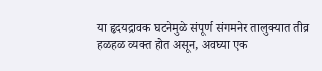या हृदयद्रावक घटनेमुळे संपूर्ण संगमनेर तालुक्यात तीव्र हळहळ व्यक्त होत असून, अवघ्या एक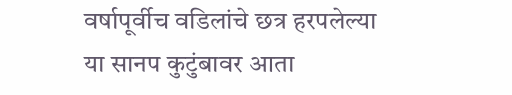वर्षापूर्वीच वडिलांचे छत्र हरपलेल्या या सानप कुटुंबावर आता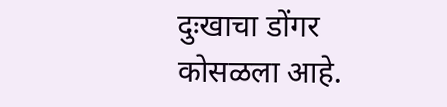दुःखाचा डोंगर कोसळला आहे.